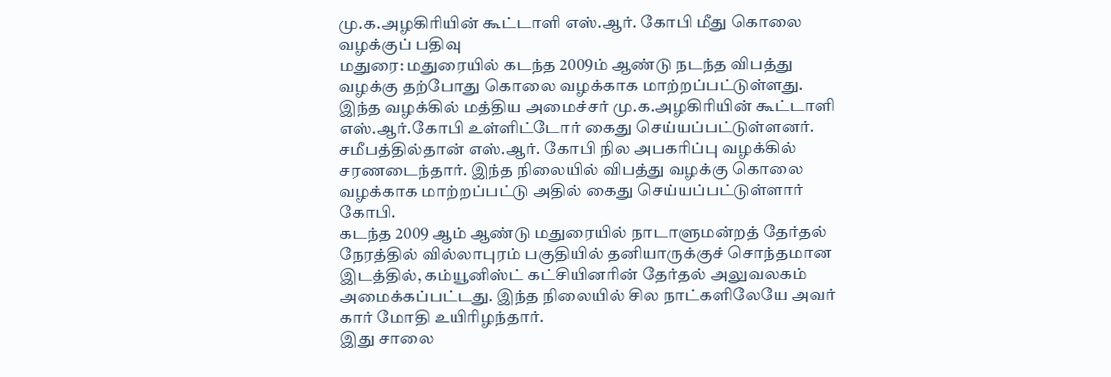மு.க.அழகிரியின் கூட்டாளி எஸ்.ஆர். கோபி மீது கொலை வழக்குப் பதிவு
மதுரை: மதுரையில் கடந்த 2009ம் ஆண்டு நடந்த விபத்து வழக்கு தற்போது கொலை வழக்காக மாற்றப்பட்டுள்ளது. இந்த வழக்கில் மத்திய அமைச்சர் மு.க.அழகிரியின் கூட்டாளி எஸ்.ஆர்.கோபி உள்ளிட்டோர் கைது செய்யப்பட்டுள்ளனர்.
சமீபத்தில்தான் எஸ்.ஆர். கோபி நில அபகரிப்பு வழக்கில் சரணடைந்தார். இந்த நிலையில் விபத்து வழக்கு கொலை வழக்காக மாற்றப்பட்டு அதில் கைது செய்யப்பட்டுள்ளார் கோபி.
கடந்த 2009 ஆம் ஆண்டு மதுரையில் நாடாளுமன்றத் தேர்தல் நேரத்தில் வில்லாபுரம் பகுதியில் தனியாருக்குச் சொந்தமான இடத்தில், கம்யூனிஸ்ட் கட்சியினரின் தேர்தல் அலுவலகம் அமைக்கப்பட்டது. இந்த நிலையில் சில நாட்களிலேயே அவர் கார் மோதி உயிரிழந்தார்.
இது சாலை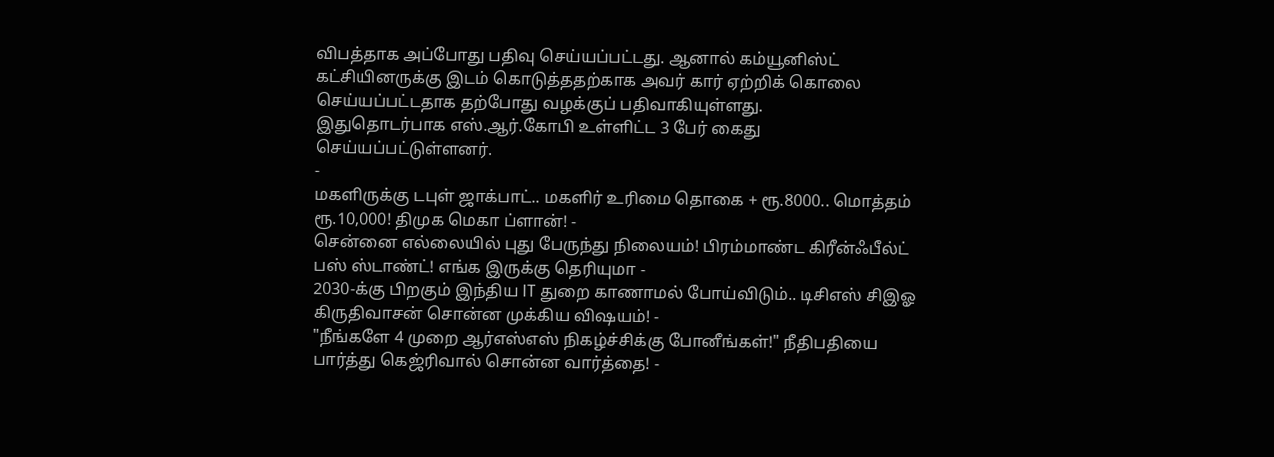விபத்தாக அப்போது பதிவு செய்யப்பட்டது. ஆனால் கம்யூனிஸ்ட் கட்சியினருக்கு இடம் கொடுத்ததற்காக அவர் கார் ஏற்றிக் கொலை செய்யப்பட்டதாக தற்போது வழக்குப் பதிவாகியுள்ளது.
இதுதொடர்பாக எஸ்.ஆர்.கோபி உள்ளிட்ட 3 பேர் கைது செய்யப்பட்டுள்ளனர்.
-
மகளிருக்கு டபுள் ஜாக்பாட்.. மகளிர் உரிமை தொகை + ரூ.8000.. மொத்தம் ரூ.10,000! திமுக மெகா ப்ளான்! -
சென்னை எல்லையில் புது பேருந்து நிலையம்! பிரம்மாண்ட கிரீன்ஃபீல்ட் பஸ் ஸ்டாண்ட்! எங்க இருக்கு தெரியுமா -
2030-க்கு பிறகும் இந்திய IT துறை காணாமல் போய்விடும்.. டிசிஎஸ் சிஇஓ கிருதிவாசன் சொன்ன முக்கிய விஷயம்! -
"நீங்களே 4 முறை ஆர்எஸ்எஸ் நிகழ்ச்சிக்கு போனீங்கள்!" நீதிபதியை பார்த்து கெஜ்ரிவால் சொன்ன வார்த்தை! -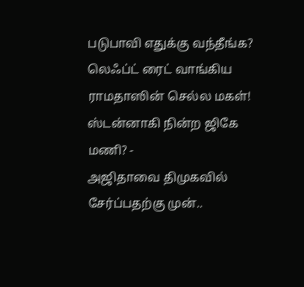படுபாவி எதுக்கு வந்தீங்க? லெஃப்ட் ரைட் வாங்கிய ராமதாஸின் செல்ல மகள்! ஸ்டன்னாகி நின்ற ஜிகே மணி? -
அஜிதாவை திமுகவில் சேர்ப்பதற்கு முன்..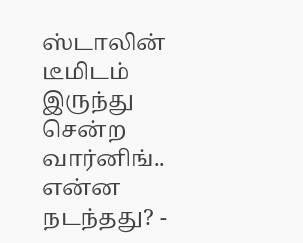ஸ்டாலின் டீமிடம் இருந்து சென்ற வார்னிங்.. என்ன நடந்தது? -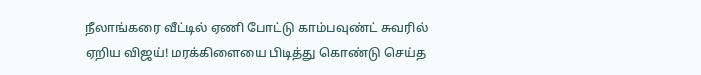நீலாங்கரை வீட்டில் ஏணி போட்டு காம்பவுண்ட் சுவரில் ஏறிய விஜய்! மரக்கிளையை பிடித்து கொண்டு செய்த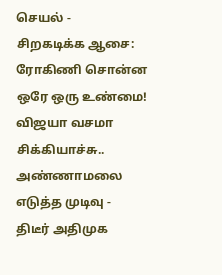செயல் -
சிறகடிக்க ஆசை: ரோகிணி சொன்ன ஒரே ஒரு உண்மை! விஜயா வசமா சிக்கியாச்சு.. அண்ணாமலை எடுத்த முடிவு -
திடீர் அதிமுக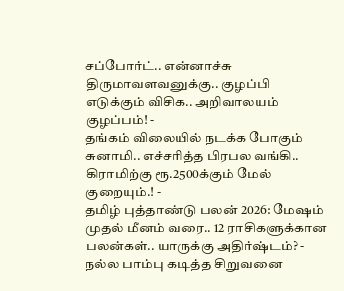சப்போர்ட்.. என்னாச்சு திருமாவளவனுக்கு.. குழப்பி எடுக்கும் விசிக.. அறிவாலயம் குழப்பம்! -
தங்கம் விலையில் நடக்க போகும் சுனாமி.. எச்சரித்த பிரபல வங்கி.. கிராமிற்கு ரூ.2500க்கும் மேல் குறையும்.! -
தமிழ் புத்தாண்டு பலன் 2026: மேஷம் முதல் மீனம் வரை.. 12 ராசிகளுக்கான பலன்கள்.. யாருக்கு அதிர்ஷ்டம்? -
நல்ல பாம்பு கடித்த சிறுவனை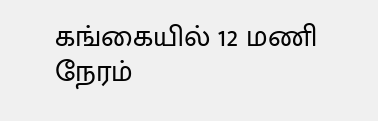கங்கையில் 12 மணி நேரம்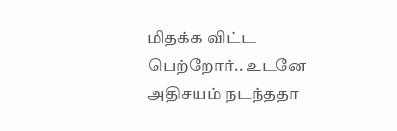மிதக்க விட்ட பெற்றோர்.. உடனே அதிசயம் நடந்ததா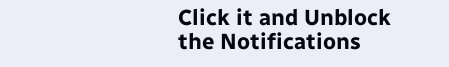Click it and Unblock the Notifications